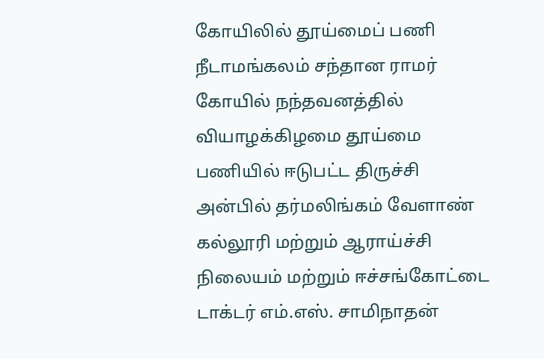கோயிலில் தூய்மைப் பணி
நீடாமங்கலம் சந்தான ராமர் கோயில் நந்தவனத்தில் வியாழக்கிழமை தூய்மை பணியில் ஈடுபட்ட திருச்சி அன்பில் தர்மலிங்கம் வேளாண் கல்லூரி மற்றும் ஆராய்ச்சி நிலையம் மற்றும் ஈச்சங்கோட்டை டாக்டர் எம்.எஸ். சாமிநாதன்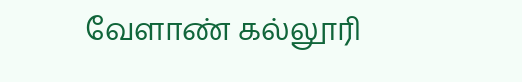வேளாண் கல்லூரி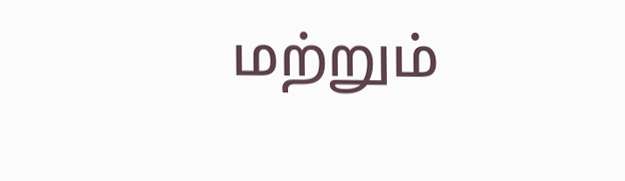மற்றும்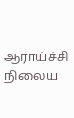ஆராய்ச்சி நிலைய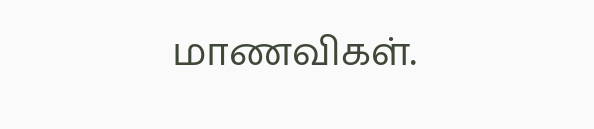மாணவிகள்.